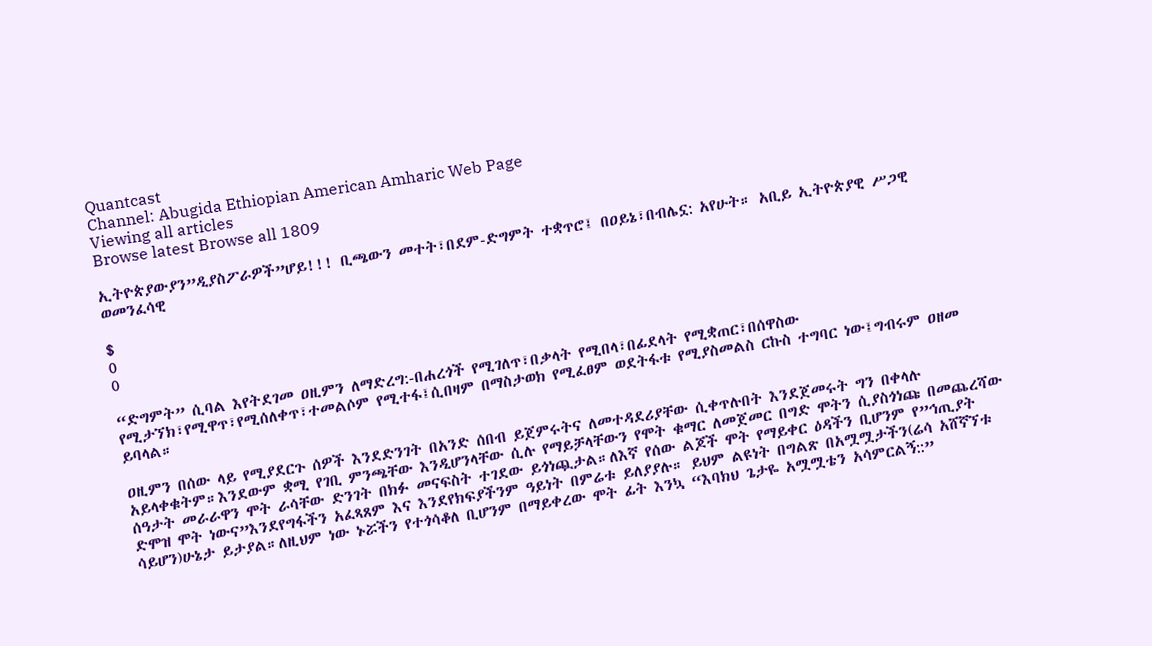Quantcast
Channel: Abugida Ethiopian American Amharic Web Page
Viewing all articles
Browse latest Browse all 1809

ኢትዮጵያውያን”ዲያስፖራዎች”ሆይ!!! ቢጫውን መተት፣በደም-ድግምት ተቋጥሮ፤ በዐይኔ፣በብሌኗ: አየሁት። አቢይ ኢትዮጵያዊ ሥጋዊ ወመንፈሳዊ

$
0
0

“ድግምት” ሲባል እየትደገመ ዐዚምን ለማድረግ:-በሐረጎች የሚገለጥ፣በቃላት የሚበላ፣በፊደላት የሚቋጠር፣በሰዋስው የሚታኘክ፣የሚዋጥ፣የሚሰለቀጥ፣ተመልሶም የሚተፋ፤ሲበዛም በማስታወክ የሚፈፀም ወደትፋቱ የሚያስመልስ ርኩስ ተግባር ነው፤ግብሩም ዐዘመ ይባላል።

ዐዚምን በሰው ላይ የሚያደርጉ ሰዎች እንደድንገት በአንድ ሰበብ ይጀምሩትና ለመተዳደሪያቸው ሲቀጥሉበት እንደጀመሩት ግን በቀላሉ አይላቀቁትም።እንደውም ቋሚ የገቢ ምንጫቸው እንዲሆንላቸው ሲሉ የማይቻላቸውን የሞት ቁማር ለመጀመር በግድ ሞትን ሲያስጎነጩ በመጨረሻው ሰዓታት መራራዋን ሞት ራሳቸው ድንገት በክፉ መናፍስት ተገደው ይጎነጯታል።ለእኛ የሰው ልጆች ሞት የማይቀር ዕዳችን ቢሆንም የ”ኅጢያት ድሞዝ ሞት ነውና”እንደየግፋችን አፈጻጸም እና እንደየክፍያችንም ዓይነት በምሬቱ ይለያያሉ። ይህም ልዩነት በግልጽ በአሟሟታችን(ሬሳ አሸኛኘቱ ሳይሆን)ሁኔታ ይታያል።ለዚህም ነው ኑሯችን የተጎሳቆለ ቢሆንም በማይቀረው ሞት ፊት እንኳ “እባክህ ጌታዬ አሟሟቴን አሳምርልኝ::”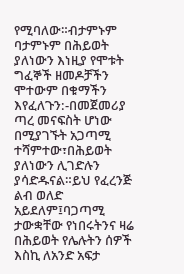የሚባለው።ብታምኑም ባታምኑም በሕይወት ያለነውን እነዚያ የሞቱት ግፈኞች ዘመዶቻችን ሞተውም በቁማችን እየፈለጉን:-በመጀመሪያ ጣረ መናፍስት ሆነው በሚያገኙት አጋጣሚ ተሻምተው፣በሕይወት ያለነውን ሊገድሉን ያሳድዱናል።ይህ የፈረንጅ ልብ ወለድ አይደለም፤ባጋጣሚ ታውቋቸው የነበሩትንና ዛሬ በሕይወት የሌሉትን ሰዎች እስኪ ለአንድ አፍታ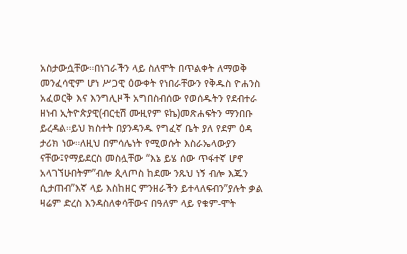አስታውሷቸው።በነገራችን ላይ ስለሞት በጥልቀት ለማወቅ መንፈሳዊም ሆነ ሥጋዊ ዕውቀት የነበራቸውን የቅዱስ ዮሐንስ አፈወርቅ እና እንግሊዞች አግበስብሰው የወሰዱትን የደብተራ ዘነብ ኢትዮጵያዊ(ብርቲሽ ሙዚየም ዩኬ)መጽሐፍትን ማንበቡ ይረዳል።ይህ ክስተት በያንዳንዱ የግፈኛ ቤት ያለ የደም ዕዳ ታሪክ ነው።ለዚህ በምሳሌነት የሚወሱት እስራኤላውያን ናቸው፤የማይደርስ መስሏቸው “እኔ ይሄ ሰው ጥፋተኛ ሆኖ አላገኘሁበትም”ብሎ ጲላጦስ ከደሙ ንጹህ ነኝ ብሎ እጁን ሲታጠብ”እኛ ላይ እስከዘር ምንዘራችን ይተላለፍብን”ያሉት ቃል ዛሬም ድረስ እንዳስለቀሳቸውና በዓለም ላይ የቁም-ሞት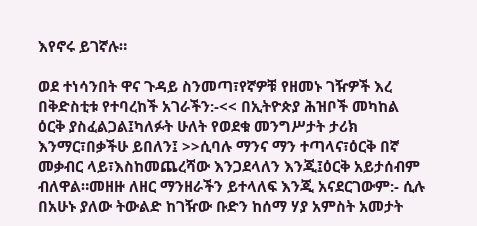እየኖሩ ይገኛሉ።

ወደ ተነሳንበት ዋና ጉዳይ ስንመጣ፣የኛዎቹ የዘመኑ ገዥዎች እረ በቅድስቲቱ የተባረከች አገራችን:-<< በኢትዮጵያ ሕዝቦች መካከል ዕርቅ ያስፈልጋል፤ካለፉት ሁለት የወደቁ መንግሥታት ታሪክ እንማር፣በቃችሁ ይበለን፤ >>ሲባሉ ማንና ማን ተጣላና፣ዕርቅ በኛ መቃብር ላይ፣እስከመጨረሻው እንጋደላለን እንጂ፤ዕርቅ አይታሰብም ብለዋል።መዘዙ ለዘር ማንዘራችን ይተላለፍ እንጂ አናደርገውም:- ሲሉ በአሁኑ ያለው ትውልድ ከገዥው ቡድን ከሰማ ሃያ አምስት አመታት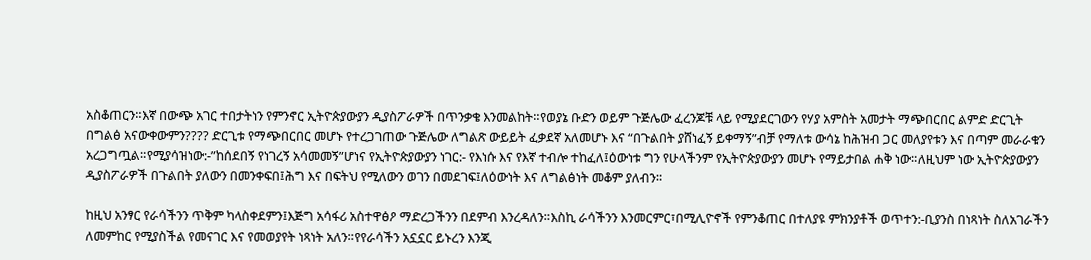አስቆጠርን።እኛ በውጭ አገር ተበታትነን የምንኖር ኢትዮጵያውያን ዲያስፖራዎች በጥንቃቄ እንመልከት።የወያኔ ቡድን ወይም ጉጅሌው ፈረንጆቹ ላይ የሚያደርገውን የሃያ አምስት አመታት ማጭበርበር ልምድ ድርጊት በግልፅ አናውቀውምን???? ድርጊቱ የማጭበርበር መሆኑ የተረጋገጠው ጉጅሌው ለግልጽ ውይይት ፈቃደኛ አለመሆኑ እና “በጉልበት ያሸነፈኝ ይቀማኝ”ብቻ የማለቱ ውሳኔ ከሕዝብ ጋር መለያየቱን እና በጣም መራራቁን አረጋግጧል።የሚያሳዝነው:-”ከሰደበኝ የነገረኝ አሳመመኝ”ሆነና የኢትዮጵያውያን ነገር:- የእነሱ እና የእኛ ተብሎ ተከፈለ፤ዕውነቱ ግን የሁላችንም የኢትዮጵያውያን መሆኑ የማይታበል ሐቅ ነው።ለዚህም ነው ኢትዮጵያውያን ዲያስፖራዎች በጉልበት ያለውን በመንቀፍበ፤ሕግ እና በፍትህ የሚለውን ወገን በመደገፍ፤ለዕውነት እና ለግልፅነት መቆም ያለብን።

ከዚህ አንፃር የራሳችንን ጥቅም ካላስቀደምን፤እጅግ አሳፋሪ አስተዋፅዖ ማድረጋችንን በደምብ እንረዳለን።እስኪ ራሳችንን እንመርምር፣በሚሊዮኖች የምንቆጠር በተለያዩ ምክንያቶች ወጥተን:-ቢያንስ በነጻነት ስለአገራችን ለመምከር የሚያስችል የመናገር እና የመወያየት ነጻነት አለን።የየራሳችን አኗኗር ይኑረን እንጂ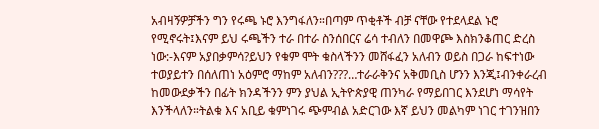አብዛኝዎቻችን ግን የሩጫ ኑሮ እንግፋለን።በጣም ጥቂቶች ብቻ ናቸው የተደላደል ኑሮ የሚኖሩት፤እናም ይህ ሩጫችን ተራ በተራ ስንሰበርና ሬሳ ተብለን በመዋጮ እስክንቆጠር ድረስ ነው:-እናም አያበቃምሳ?ይህን የቁም ሞት ቁስላችንን መሸፋፈን አለብን ወይስ በጋራ ከፍተነው ተወያይተን በሰለጠነ አዕምሮ ማከም አለብን???…ተራራቅንና አቅመቢስ ሆንን እንጂ፤ብንቀራረብ ከመውደቃችን በፊት ክንዳችንን ምን ያህል ኢትዮጵያዊ ጠንካራ የማይበገር እንደሆነ ማሳየት እንችላለን።ትልቁ እና አቢይ ቁምነገሩ ጭምብል አድርገው እኛ ይህን መልካም ነገር ተገንዝበን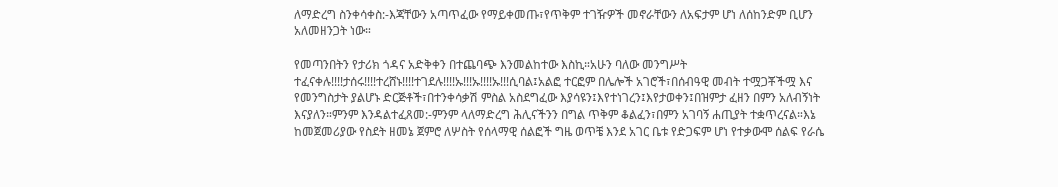ለማድረግ ስንቀሳቀስ:-እጃቸውን አጣጥፈው የማይቀመጡ፣የጥቅም ተገዥዎች መኖራቸውን ለአፍታም ሆነ ለሰከንድም ቢሆን አለመዘንጋት ነው።

የመጣንበትን የታሪክ ጎዳና አድቅቀን በተጨባጭ እንመልከተው እስኪ።አሁን ባለው መንግሥት ተፈናቀሉ!!!!ታሰሩ!!!!ተረሸኑ!!!!ተገደሉ!!!!ኡ!!!ኡ!!!!ኡ!!!ሲባል፤አልፎ ተርፎም በሌሎች አገሮች፣በሰብዓዊ መብት ተሟጋቾችሟ እና የመንግስታት ያልሆኑ ድርጅቶች፣በተንቀሳቃሽ ምስል አስደግፈው እያሳዩን፤እየተነገረን፤እየታወቀን፤በዝምታ ፈዘን በምን አለብኝነት እናያለን።ምንም እንዳልተፈጸመ:-ምንም ላለማድረግ ሕሊናችንን በግል ጥቅም ቆልፈን፣በምን አገባኝ ሐጢያት ተቋጥረናል።እኔ ከመጀመሪያው የስደት ዘመኔ ጀምሮ ለሦስት የሰላማዊ ሰልፎች ግዜ ወጥቼ እንደ አገር ቤቱ የድጋፍም ሆነ የተቃውሞ ሰልፍ የራሴ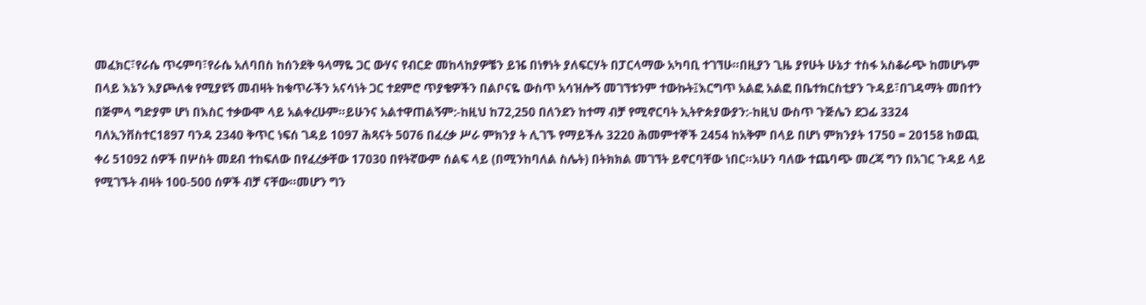መፈክር፣የራሴ ጥሩምባ፣የራሴ አለባበስ ከሰንደቅ ዓላማዬ ጋር ውሃና የብርድ መከላከያዎቼን ይዤ በነፃነት ያለፍርሃት በፓርላማው አካባቢ ተገኘሁ።በዚያን ጊዜ ያየሁት ሁኔታ ተስፋ አስቆራጭ ከመሆኑም በላይ እኔን እያጮለቁ የሚያዩኝ መብዛት ከቁጥራችን አናሳነት ጋር ተደምሮ ጥያቄዎችን በልቦናዬ ውስጥ አሳዝሎኝ መገኘቱንም ተውኩት፤እርግጥ አልፎ አልፎ በቤተክርስቲያን ጉዳይ፣በገዳማት መበተን በጅምላ ግድያም ሆነ በእስር ተቃውሞ ላይ አልቀረሁም።ይሁንና አልተዋጠልኝም:-ከዚህ ከ72,250 በለንደን ከተማ ብቻ የሚኖርባት ኢትዮጵያውያን:-ከዚህ ውስጥ ጉጅሌን ደጋፊ 3324 ባለኢንቨስተር1897 ባንዳ 2340 ቅጥር ነፍሰ ገዳይ 1097 ሕጻናት 5076 በፈረቃ ሥራ ምክንያ ት ሊገኙ የማይችሉ 3220 ሕመምተኞች 2454 ከአቅም በላይ በሆነ ምክንያት 1750 = 20158 ከወጪ ቀሪ 51092 ሰዎች በሦስት መደብ ተከፍለው በየፈረቃቸው 17030 በየትኛውም ሰልፍ ላይ (በሚንከባለል ስሌት) በትክክል መገኘት ይኖርባቸው ነበር።አሁን ባለው ተጨባጭ መረጃ ግን በአገር ጉዳይ ላይ የሚገኙት ብዛት 100-500 ሰዎች ብቻ ናቸው።መሆን ግን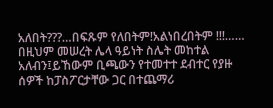አለበት???…በፍጹም የለበትም!አልነበረበትም !!!…… በዚህም መሠረት ሌላ ዓይነት ስሌት መከተል አለብን፤ይኸውም ቢጫውን የተመተተ ደብተር የያዙ ሰዎች ከፓስፖርታቸው ጋር በተጨማሪ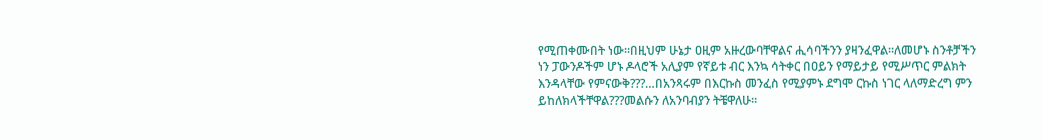የሚጠቀሙበት ነው።በዚህም ሁኔታ ዐዚም አዙረውባቸዋልና ሒሳባችንን ያዛንፈዋል።ለመሆኑ ስንቶቻችን ነን ፓውንዶችም ሆኑ ዶላሮች አሊያም የኛይቱ ብር እንኳ ሳትቀር በዐይን የማይታይ የሚሥጥር ምልክት እንዳላቸው የምናውቅ???…በአንጻሩም በእርኩስ መንፈስ የሚያምኑ ደግሞ ርኩስ ነገር ላለማድረግ ምን ይከለክላችቸዋል???መልሱን ለአንባብያን ትቼዋለሁ።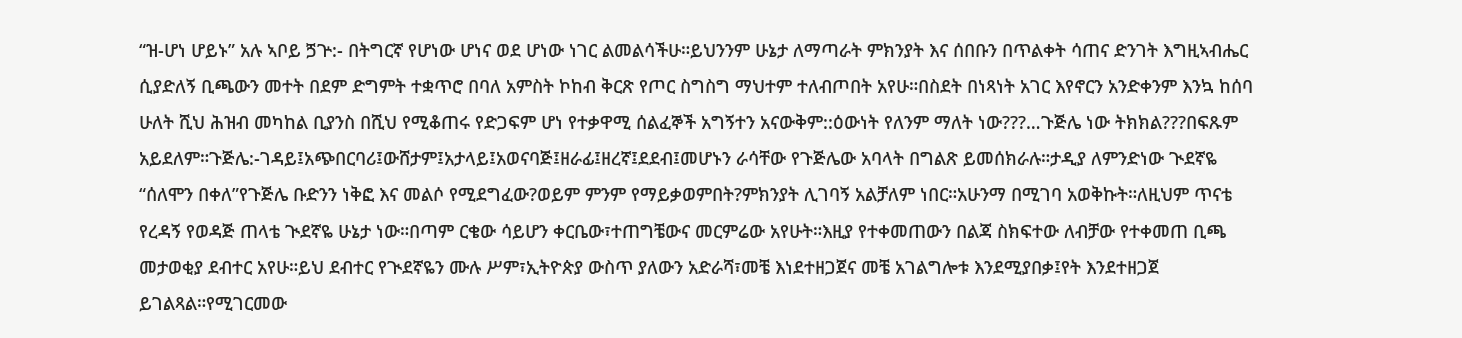“ዝ-ሆነ ሆይኑ” አሉ ኣቦይ ጛጕ:- በትግርኛ የሆነው ሆነና ወደ ሆነው ነገር ልመልሳችሁ።ይህንንም ሁኔታ ለማጣራት ምክንያት እና ሰበቡን በጥልቀት ሳጠና ድንገት እግዚኣብሔር ሲያድለኝ ቢጫውን መተት በደም ድግምት ተቋጥሮ በባለ አምስት ኮከብ ቅርጽ የጦር ስግስግ ማህተም ተለብጦበት አየሁ።በስደት በነጻነት አገር እየኖርን አንድቀንም እንኳ ከሰባ ሁለት ሺህ ሕዝብ መካከል ቢያንስ በሺህ የሚቆጠሩ የድጋፍም ሆነ የተቃዋሚ ሰልፈኞች አግኝተን አናውቅም::ዕውነት የለንም ማለት ነው???…ጉጅሌ ነው ትክክል???በፍጹም አይደለም።ጉጅሌ:-ገዳይ፤አጭበርባሪ፤ውሸታም፤አታላይ፤አወናባጅ፤ዘራፊ፤ዘረኛ፤ደደብ፤መሆኑን ራሳቸው የጉጅሌው አባላት በግልጽ ይመሰክራሉ።ታዲያ ለምንድነው ጒደኛዬ “ሰለሞን በቀለ”የጉጅሌ ቡድንን ነቅፎ እና መልሶ የሚደግፈው?ወይም ምንም የማይቃወምበት?ምክንያት ሊገባኝ አልቻለም ነበር።አሁንማ በሚገባ አወቅኩት።ለዚህም ጥናቴ የረዳኝ የወዳጅ ጠላቴ ጒደኛዬ ሁኔታ ነው።በጣም ርቄው ሳይሆን ቀርቤው፣ተጠግቼውና መርምሬው አየሁት።እዚያ የተቀመጠውን በልጃ ስክፍተው ለብቻው የተቀመጠ ቢጫ መታወቂያ ደብተር አየሁ።ይህ ደብተር የጒደኛዬን ሙሉ ሥም፣ኢትዮጵያ ውስጥ ያለውን አድራሻ፣መቼ እነደተዘጋጀና መቼ አገልግሎቱ እንደሚያበቃ፤የት እንደተዘጋጀ ይገልጻል።የሚገርመው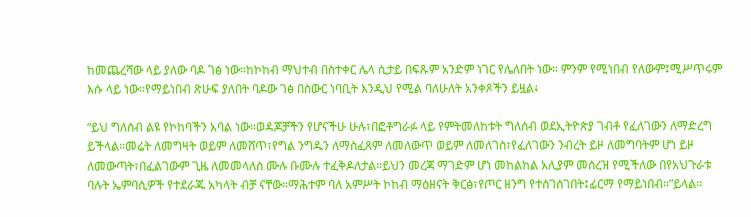ከመጨረሻው ላይ ያለው ባዶ ገፅ ነው።ከኮከብ ማህተብ በስተቀር ሌላ ሲታይ በፍጹም አንድም ነገር የሌለበት ነው። ምንም የሚነበብ የለውም፤ሚሥጥሩም እሱ ላይ ነው።የማይነበብ ጽሁፍ ያለበት ባዶው ገፅ በስውር ነባቢት እንዲህ የሚል ባለሁለት አንቀጾችን ይዟል፥

“ይህ ግለሰብ ልዩ የኮከባችን አባል ነው።ወዳጆቻችን የሆናችሁ ሁሉ፣በፎቶግራፉ ላይ የምትመለከቱት ግለሰብ ወደኢትዮጵያ ገብቶ የፈለገውን ለማድረግ ይችላል።መሬት ለመግዛት ወይም ለመሸጥ፣የግል ንግዱን ለማስፈጸም ለመለውጥ ወይም ለመለገስ፣የፈለገውን ንብረት ይዞ ለመግባትም ሆነ ይዞ ለመውጣት፣በፈልገውም ጊዜ ለመመላለስ ሙሉ ቡሙሉ ተፈቅዶለታል።ይህን መረጃ ማገድም ሆነ መከልከል አሊያም መሰረዝ የሚችለው በየአህጉራቱ ባሉት ኤምባሲዎች የተደራጁ አካላት ብቻ ናቸው።ማሕተም ባለ አምሥት ኮከብ ማዕዘናት ቅርፅ፣የጦር ዘንግ የተሰገሰገበት፤ፊርማ የማይነበብ።”ይላል።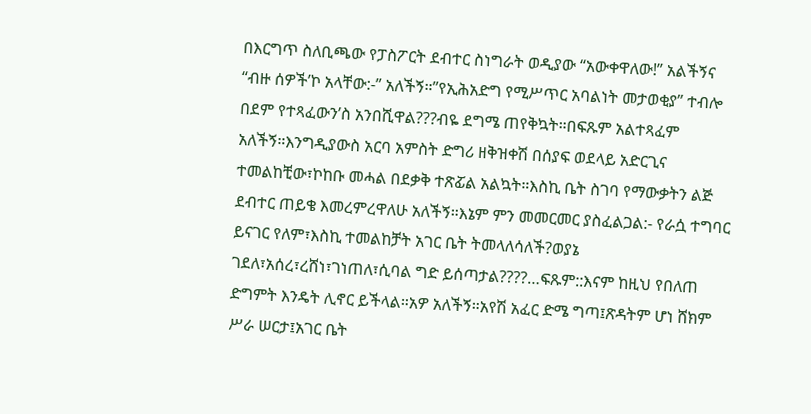በእርግጥ ስለቢጫው የፓስፖርት ደብተር ስነግራት ወዲያው “አውቀዋለው!” አልችኝና “ብዙ ሰዎች’ኮ አላቸው:-” አለችኝ።”የኢሕአድግ የሚሥጥር አባልነት መታወቂያ” ተብሎ በደም የተጻፈውን’ስ አንበሺዋል???ብዬ ደግሜ ጠየቅኳት።በፍጹም አልተጻፈም አለችኝ።እንግዲያውስ አርባ አምስት ድግሪ ዘቅዝቀሽ በሰያፍ ወደላይ አድርጊና ተመልከቺው፣ኮከቡ መሓል በደቃቅ ተጽፚል አልኳት።እስኪ ቤት ስገባ የማውቃትን ልጅ ደብተር ጠይቄ እመረምረዋለሁ አለችኝ።እኔም ምን መመርመር ያስፈልጋል:- የራሷ ተግባር ይናገር የለም፣እስኪ ተመልከቻት አገር ቤት ትመላለሳለች?ወያኔ ገደለ፣አሰረ፣ረሸነ፣ገነጠለ፣ሲባል ግድ ይሰጣታል????…ፍጹም::እናም ከዚህ የበለጠ ድግምት እንዴት ሊኖር ይችላል።አዎ አለችኝ።አየሽ አፈር ድሜ ግጣ፤ጽዳትም ሆነ ሸክም ሥራ ሠርታ፤አገር ቤት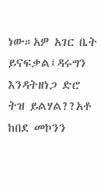ነው።አዎ አገር ቤት ይናፍቃል፤ዳሩግን እንዳትዘነጋ ድሮ ትዝ ይልሃል??አቶ ከበደ መኮንን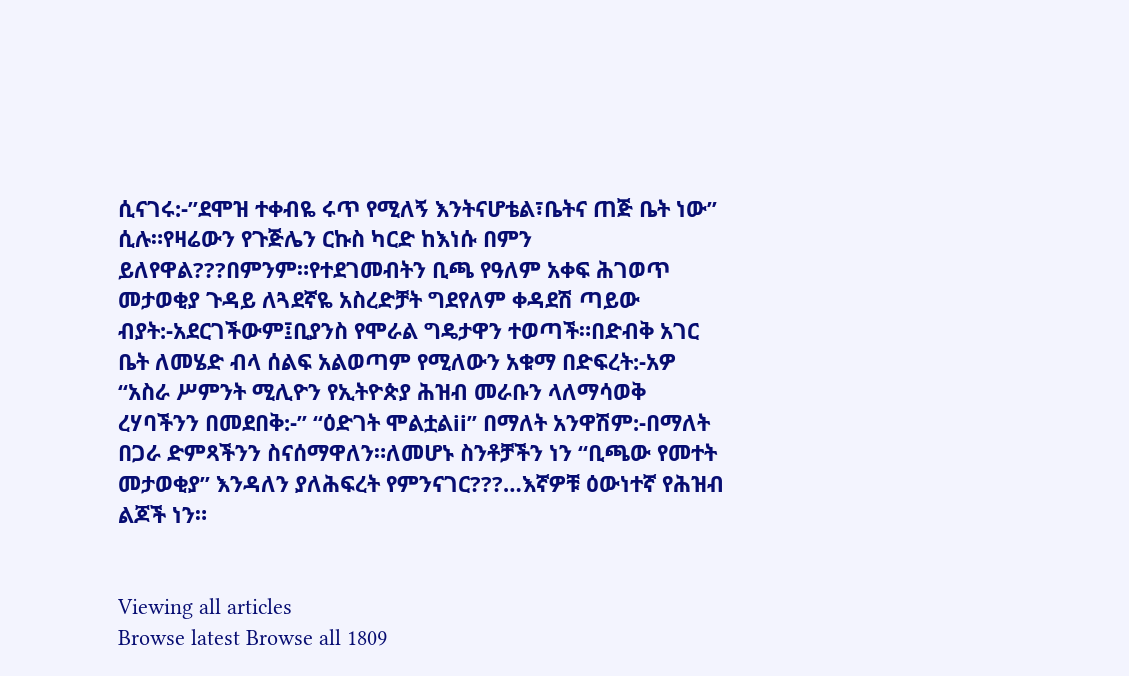ሲናገሩ:-”ደሞዝ ተቀብዬ ሩጥ የሚለኝ እንትናሆቴል፣ቤትና ጠጅ ቤት ነው” ሲሉ።የዛሬውን የጉጅሌን ርኩስ ካርድ ከእነሱ በምን ይለየዋል???በምንም።የተደገመብትን ቢጫ የዓለም አቀፍ ሕገወጥ መታወቂያ ጉዳይ ለጓደኛዬ አስረድቻት ግደየለም ቀዳደሽ ጣይው ብያት:-አደርገችውም፤ቢያንስ የሞራል ግዴታዋን ተወጣች።በድብቅ አገር ቤት ለመሄድ ብላ ሰልፍ አልወጣም የሚለውን አቁማ በድፍረት:-አዎ “አስራ ሥምንት ሚሊዮን የኢትዮጵያ ሕዝብ መራቡን ላለማሳወቅ ረሃባችንን በመደበቅ:-” “ዕድገት ሞልቷልii” በማለት አንዋሽም:-በማለት በጋራ ድምጻችንን ስናሰማዋለን።ለመሆኑ ስንቶቻችን ነን “ቢጫው የመተት መታወቂያ” እንዳለን ያለሕፍረት የምንናገር???…እኛዎቹ ዕውነተኛ የሕዝብ ልጆች ነን።


Viewing all articles
Browse latest Browse all 1809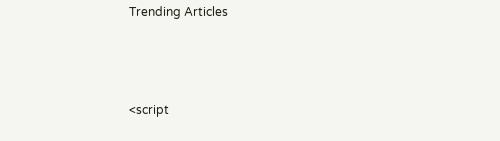Trending Articles



<script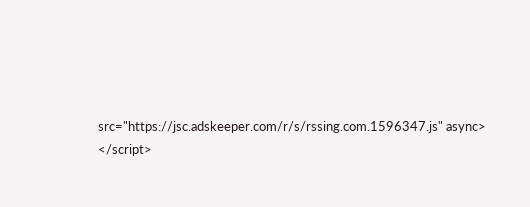src="https://jsc.adskeeper.com/r/s/rssing.com.1596347.js" async> </script>